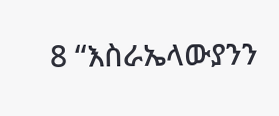8 “እስራኤላውያንን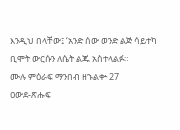እንዲህ በላቸው፤ ‘አንድ ሰው ወንድ ልጅ ሳይተካ ቢሞት ውርሱን ለሴት ልጁ አስተላልፉ።
ሙሉ ምዕራፍ ማንበብ ዘኁልቍ 27
ዐውደ-ጽሑፍ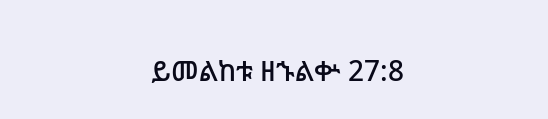ይመልከቱ ዘኁልቍ 27:8